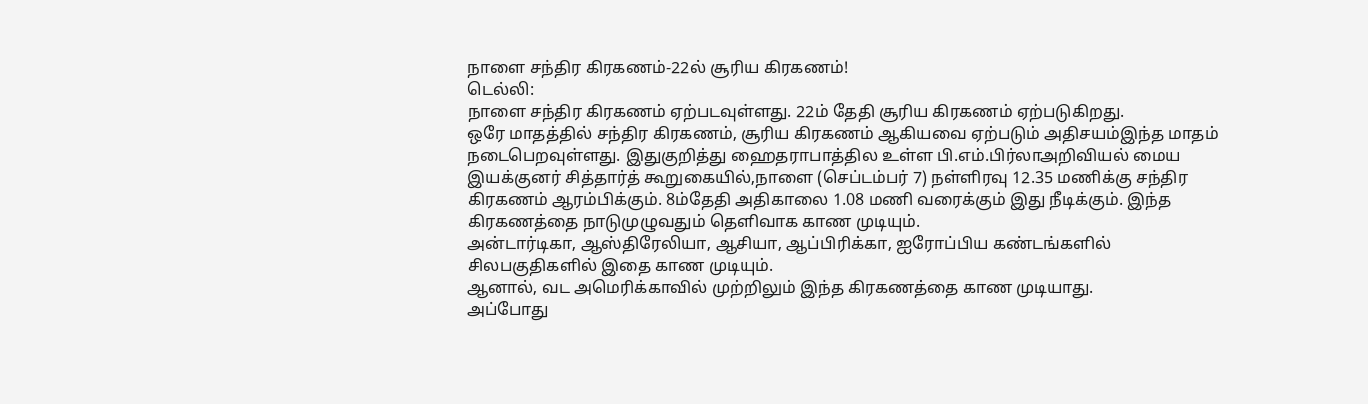நாளை சந்திர கிரகணம்-22ல் சூரிய கிரகணம்!
டெல்லி:
நாளை சந்திர கிரகணம் ஏற்படவுள்ளது. 22ம் தேதி சூரிய கிரகணம் ஏற்படுகிறது.
ஒரே மாதத்தில் சந்திர கிரகணம், சூரிய கிரகணம் ஆகியவை ஏற்படும் அதிசயம்இந்த மாதம் நடைபெறவுள்ளது. இதுகுறித்து ஹைதராபாத்தில உள்ள பி.எம்.பிர்லாஅறிவியல் மைய இயக்குனர் சித்தார்த் கூறுகையில்,நாளை (செப்டம்பர் 7) நள்ளிரவு 12.35 மணிக்கு சந்திர கிரகணம் ஆரம்பிக்கும். 8ம்தேதி அதிகாலை 1.08 மணி வரைக்கும் இது நீடிக்கும். இந்த கிரகணத்தை நாடுமுழுவதும் தெளிவாக காண முடியும்.
அன்டார்டிகா, ஆஸ்திரேலியா, ஆசியா, ஆப்பிரிக்கா, ஐரோப்பிய கண்டங்களில் சிலபகுதிகளில் இதை காண முடியும்.
ஆனால், வட அமெரிக்காவில் முற்றிலும் இந்த கிரகணத்தை காண முடியாது.
அப்போது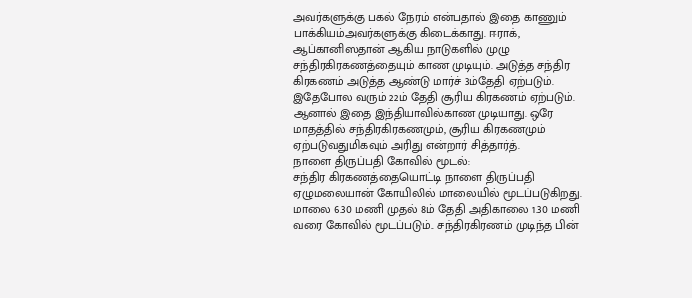அவர்களுக்கு பகல் நேரம் என்பதால் இதை காணும் பாக்கியம்அவர்களுக்கு கிடைக்காது. ஈராக், ஆப்கானிஸதான் ஆகிய நாடுகளில் முழு சந்திரகிரகணத்தையும் காண முடியும். அடுத்த சந்திர கிரகணம் அடுத்த ஆண்டு மார்ச் 3ம்தேதி ஏற்படும்.
இதேபோல வரும் 22ம் தேதி சூரிய கிரகணம் ஏற்படும். ஆனால் இதை இந்தியாவில்காண முடியாது. ஒரே மாதத்தில் சந்திரகிரகணமும், சூரிய கிரகணமும் ஏற்படுவதுமிகவும் அரிது என்றார் சித்தார்த்.
நாளை திருப்பதி கோவில் மூடல்:
சந்திர கிரகணத்தையொட்டி நாளை திருப்பதி ஏழுமலையான் கோயிலில் மாலையில் மூடப்படுகிறது.
மாலை 6.30 மணி முதல் 8ம் தேதி அதிகாலை 1.30 மணி வரை கோவில் மூடப்படும்.. சந்திரகிரணம் முடிந்த பின்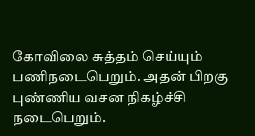கோவிலை சுத்தம் செய்யும் பணிநடைபெறும். அதன் பிறகு புண்ணிய வசன நிகழ்ச்சி நடைபெறும்.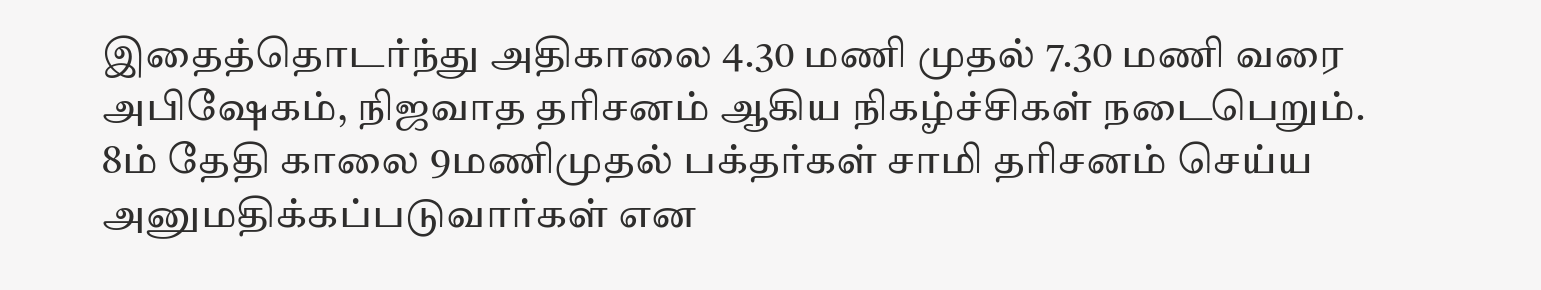இதைத்தொடர்ந்து அதிகாலை 4.30 மணி முதல் 7.30 மணி வரை அபிஷேகம், நிஜவாத தரிசனம் ஆகிய நிகழ்ச்சிகள் நடைபெறும். 8ம் தேதி காலை 9மணிமுதல் பக்தர்கள் சாமி தரிசனம் செய்ய அனுமதிக்கப்படுவார்கள் என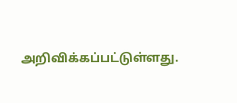அறிவிக்கப்பட்டுள்ளது.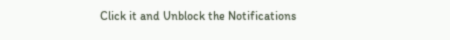Click it and Unblock the Notifications